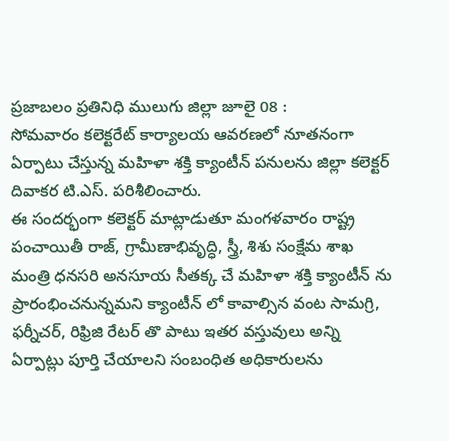ప్రజాబలం ప్రతినిధి ములుగు జిల్లా జూలై 08 :
సోమవారం కలెక్టరేట్ కార్యాలయ ఆవరణలో నూతనంగా ఏర్పాటు చేస్తున్న మహిళా శక్తి క్యాంటీన్ పనులను జిల్లా కలెక్టర్ దివాకర టి.ఎస్. పరిశీలించారు.
ఈ సందర్భంగా కలెక్టర్ మాట్లాడుతూ మంగళవారం రాష్ట్ర పంచాయితీ రాజ్, గ్రామీణాభివృద్ధి, స్త్రీ, శిశు సంక్షేమ శాఖ మంత్రి ధనసరి అనసూయ సీతక్క చే మహిళా శక్తి క్యాంటీన్ ను ప్రారంభించనున్నమని క్యాంటీన్ లో కావాల్సిన వంట సామగ్రి, ఫర్నీచర్, రిఫ్రిజి రేటర్ తొ పాటు ఇతర వస్తువులు అన్ని ఏర్పాట్లు పూర్తి చేయాలని సంబంధిత అధికారులను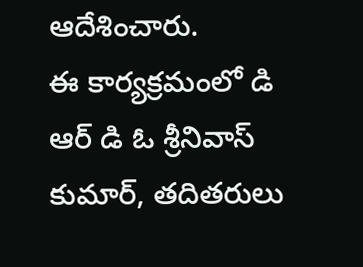ఆదేశించారు.
ఈ కార్యక్రమంలో డి ఆర్ డి ఓ శ్రీనివాస్ కుమార్, తదితరులు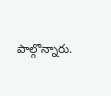పాల్గొన్నారు.